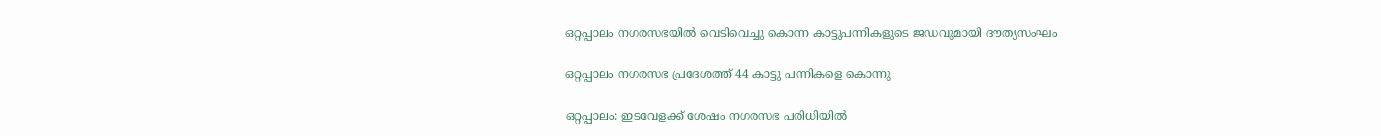ഒറ്റപ്പാലം നഗരസഭയിൽ വെടിവെച്ചു കൊന്ന കാട്ടുപന്നികളുടെ ജഡവുമായി ദൗത്യസംഘം

ഒറ്റപ്പാലം നഗരസഭ പ്രദേശത്ത് 44 കാട്ടു പന്നികളെ കൊന്നു

ഒറ്റപ്പാലം: ഇടവേളക്ക് ശേഷം നഗരസഭ പരിധിയിൽ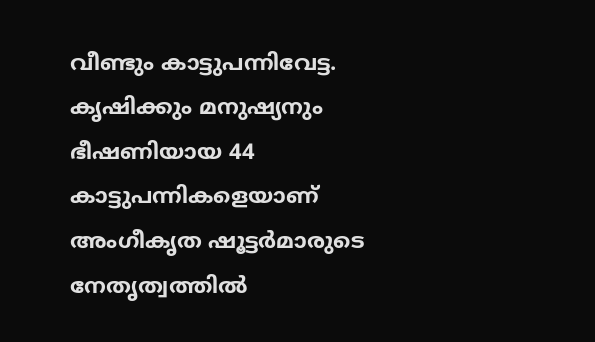വീണ്ടും കാട്ടുപന്നിവേട്ട. കൃഷിക്കും മനുഷ്യനും ഭീഷണിയായ 44 കാട്ടുപന്നികളെയാണ് അംഗീകൃത ഷൂട്ടർമാരുടെ നേതൃത്വത്തിൽ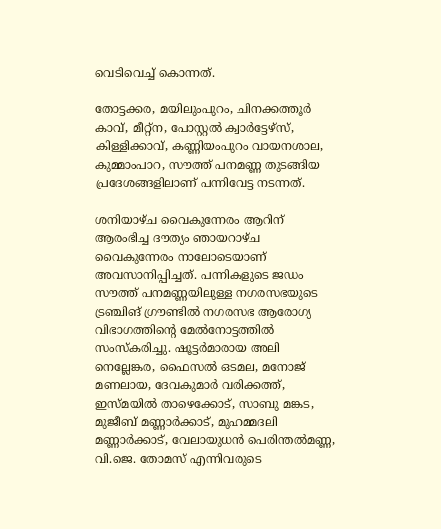വെടിവെച്ച് കൊന്നത്.

തോട്ടക്കര, മയിലുംപുറം, ചിനക്കത്തൂർ കാവ്, മീറ്റ്ന, പോസ്റ്റൽ ക്വാർട്ടേഴ്സ്, കിള്ളിക്കാവ്, കണ്ണിയംപുറം വായനശാല, കുമ്മാംപാറ, സൗത്ത് പനമണ്ണ തുടങ്ങിയ പ്രദേശങ്ങളിലാണ് പന്നിവേട്ട നടന്നത്.

ശനിയാഴ്ച വൈകുന്നേരം ആറിന് ആരംഭിച്ച ദൗത്യം ഞായറാഴ്ച വൈകുന്നേരം നാലോടെയാണ് അവസാനിപ്പിച്ചത്. പന്നികളുടെ ജഡം സൗത്ത് പനമണ്ണയിലുള്ള നഗരസഭയുടെ ട്രഞ്ചിങ് ഗ്രൗണ്ടിൽ നഗരസഭ ആരോഗ്യ വിഭാഗത്തിന്‍റെ മേൽനോട്ടത്തിൽ സംസ്കരിച്ചു. ഷൂട്ടർമാരായ അലി നെല്ലേങ്കര, ഫൈസൽ ഒടമല, മനോജ് മണലായ, ദേവകുമാർ വരിക്കത്ത്, ഇസ്മയിൽ താഴെക്കോട്, സാബു മങ്കട, മുജീബ് മണ്ണാർക്കാട്, മുഹമ്മദലി മണ്ണാർക്കാട്, വേലായുധൻ പെരിന്തൽമണ്ണ, വി.ജെ. തോമസ് എന്നിവരുടെ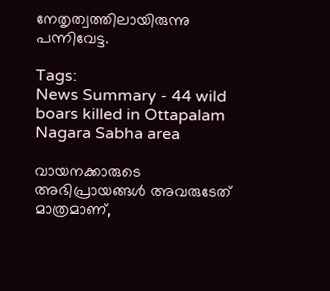നേതൃത്വത്തിലായിരുന്നു പന്നിവേട്ട.

Tags:
News Summary - 44 wild boars killed in Ottapalam Nagara Sabha area

വായനക്കാരുടെ അഭിപ്രായങ്ങള്‍ അവരുടേത് മാത്രമാണ്,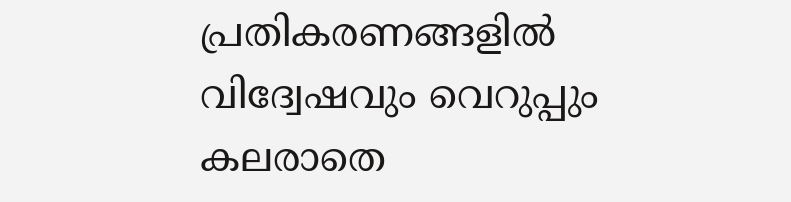പ്രതികരണങ്ങളിൽ വിദ്വേഷവും വെറുപ്പും കലരാതെ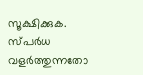സൂക്ഷിക്കുക. സ്പർധ വളർത്തുന്നതോ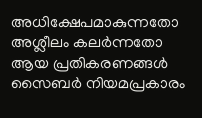അധിക്ഷേപമാകുന്നതോ അശ്ലീലം കലർന്നതോ ആയ പ്രതികരണങ്ങൾ സൈബർ നിയമപ്രകാരം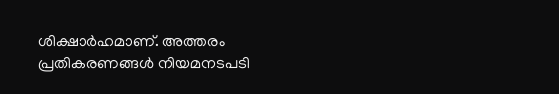ശിക്ഷാർഹമാണ്. അത്തരം പ്രതികരണങ്ങൾ നിയമനടപടി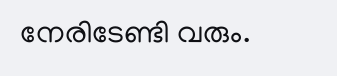നേരിടേണ്ടി വരും.